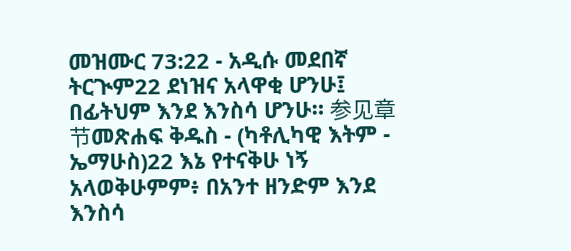መዝሙር 73:22 - አዲሱ መደበኛ ትርጒም22 ደነዝና አላዋቂ ሆንሁ፤ በፊትህም እንደ እንስሳ ሆንሁ። 参见章节መጽሐፍ ቅዱስ - (ካቶሊካዊ እትም - ኤማሁስ)22 እኔ የተናቅሁ ነኝ አላወቅሁምም፥ በአንተ ዘንድም እንደ እንስሳ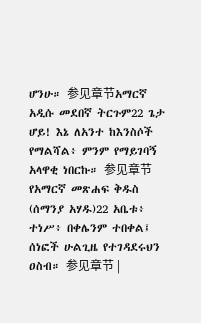ሆንሁ። 参见章节አማርኛ አዲሱ መደበኛ ትርጉም22 ጌታ ሆይ! እኔ ለአንተ ከእንስሶች የማልሻል፥ ምንም የማይገባኝ አላዋቂ ነበርኩ። 参见章节የአማርኛ መጽሐፍ ቅዱስ (ሰማንያ አሃዱ)22 አቤቱ፥ ተነሥ፥ በቀሌንም ተበቀል፤ ሰነፎች ሁልጊዜ የተገዳደሩህን ዐስብ። 参见章节 |